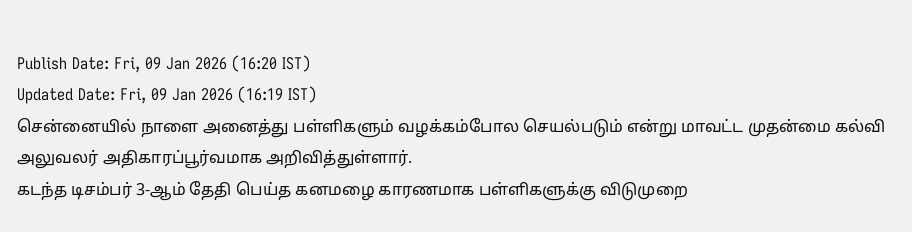Publish Date: Fri, 09 Jan 2026 (16:20 IST)
Updated Date: Fri, 09 Jan 2026 (16:19 IST)
சென்னையில் நாளை அனைத்து பள்ளிகளும் வழக்கம்போல செயல்படும் என்று மாவட்ட முதன்மை கல்வி அலுவலர் அதிகாரப்பூர்வமாக அறிவித்துள்ளார்.
கடந்த டிசம்பர் 3-ஆம் தேதி பெய்த கனமழை காரணமாக பள்ளிகளுக்கு விடுமுறை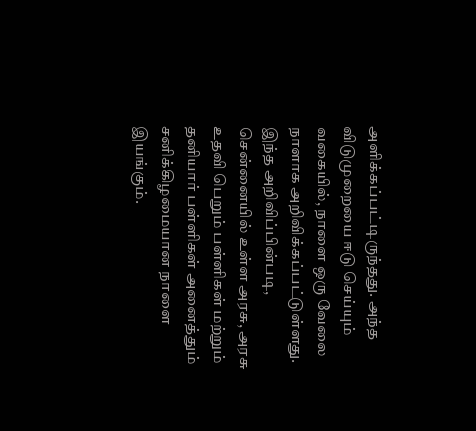அளிக்கப்பட்டிருந்தது. அந்த விடுமுறையை ஈடு செய்யும் வகையில், நாளை ஒரு வேலை நாளாக அறிவிக்கப்பட்டுள்ளது.
இந்த அறிவிப்பின்படி, சென்னையில் உள்ள அரசு, அரசு உதவி பெறும் பள்ளிகள் மற்றும் தனியார் பள்ளிகள் அனைத்தும் சனிக்கிழமையான நாளை இயங்கும்.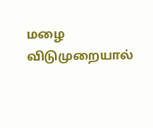மழை விடுமுறையால்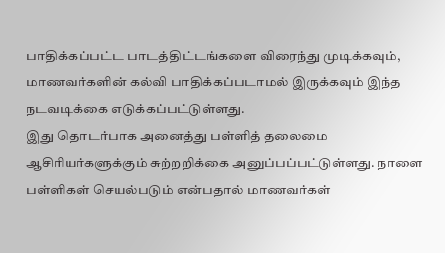பாதிக்கப்பட்ட பாடத்திட்டங்களை விரைந்து முடிக்கவும், மாணவர்களின் கல்வி பாதிக்கப்படாமல் இருக்கவும் இந்த நடவடிக்கை எடுக்கப்பட்டுள்ளது.
இது தொடர்பாக அனைத்து பள்ளித் தலைமை ஆசிரியர்களுக்கும் சுற்றறிக்கை அனுப்பப்பட்டுள்ளது. நாளை பள்ளிகள் செயல்படும் என்பதால் மாணவர்கள்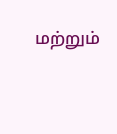மற்றும்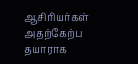ஆசிரியர்கள் அதற்கேற்ப தயாராக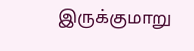இருக்குமாறு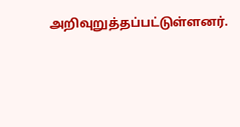அறிவுறுத்தப்பட்டுள்ளனர்.